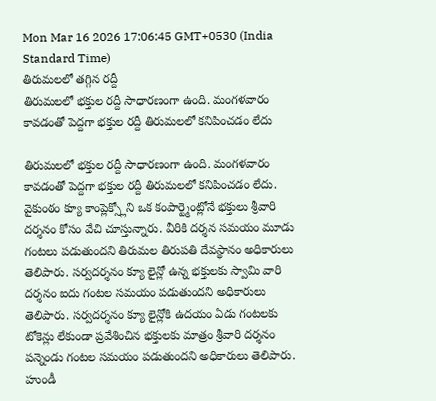Mon Mar 16 2026 17:06:45 GMT+0530 (India Standard Time)
తిరుమలలో తగ్గిన రద్దీ
తిరుమలలో భక్తుల రద్దీ సాధారణంగా ఉంది. మంగళవారం కావడంతో పెద్దగా భక్తుల రద్దీ తిరుమలలో కనిపించడం లేదు

తిరుమలలో భక్తుల రద్దీ సాధారణంగా ఉంది. మంగళవారం కావడంతో పెద్దగా భక్తుల రద్దీ తిరుమలలో కనిపించడం లేదు. వైకుంఠం క్యూ కాంప్లెక్స్లోని ఒక కంపార్ట్మెంట్లోనే భక్తులు శ్రీవారి దర్శనం కోసం వేచి చూస్తున్నారు. వీరికి దర్శన సమయం మూడు గంటలు పడుతుందని తిరుమల తిరుపతి దేవస్థానం అధికారులు తెలిపారు. సర్వదర్శనం క్యూ లైన్లో ఉన్న భక్తులకు స్వామి వారి దర్శనం ఐదు గంటల సమయం పడుతుందని అధికారులు తెలిపారు. సర్వదర్శనం క్యూ లైన్లోకి ఉదయం ఏడు గంటలకు టోకెన్లు లేకుండా ప్రవేశించిన భక్తులకు మాత్రం శ్రీవారి దర్శనం పన్నెండు గంటల సమయం పడుతుందని అధికారులు తెలిపారు.
హుండీ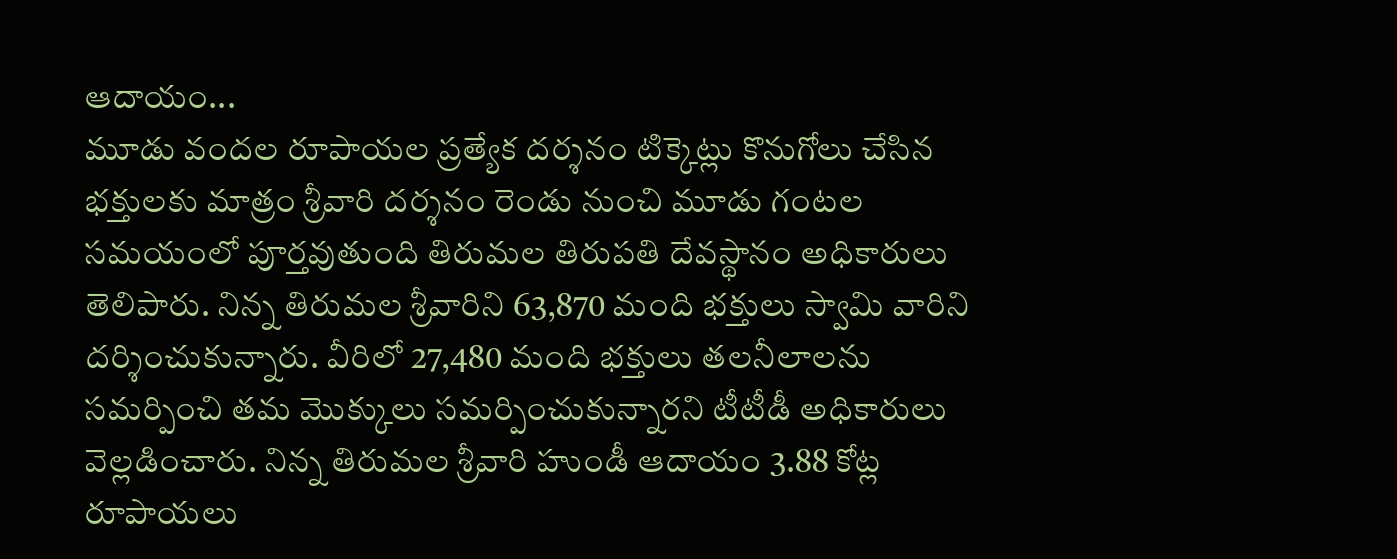ఆదాయం...
మూడు వందల రూపాయల ప్రత్యేక దర్శనం టిక్కెట్లు కొనుగోలు చేసిన భక్తులకు మాత్రం శ్రీవారి దర్శనం రెండు నుంచి మూడు గంటల సమయంలో పూర్తవుతుంది తిరుమల తిరుపతి దేవస్థానం అధికారులు తెలిపారు. నిన్న తిరుమల శ్రీవారిని 63,870 మంది భక్తులు స్వామి వారిని దర్శించుకున్నారు. వీరిలో 27,480 మంది భక్తులు తలనీలాలను సమర్పించి తమ మొక్కులు సమర్పించుకున్నారని టీటీడీ అధికారులు వెల్లడించారు. నిన్న తిరుమల శ్రీవారి హుండీ ఆదాయం 3.88 కోట్ల రూపాయలు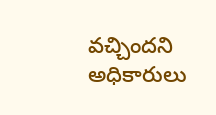వచ్చిందని అధికారులు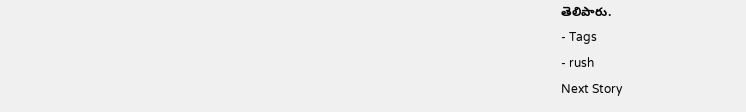తెలిపారు.
- Tags
- rush
Next Story